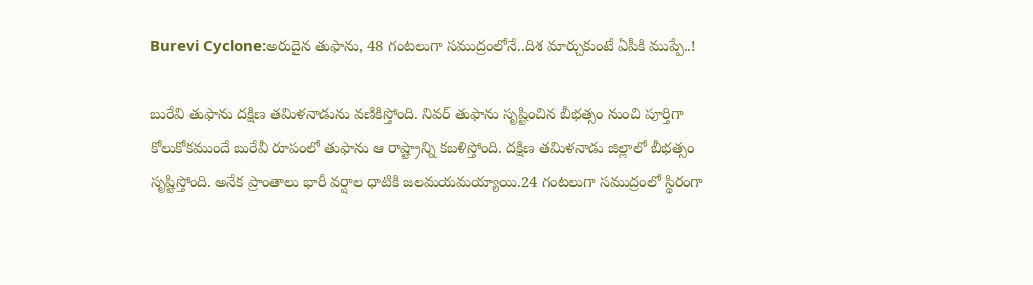Burevi Cyclone:అరుదైన తుఫాను, 48 గంటలుగా సముద్రంలోనే..దిశ మార్చుకుంటే ఏపీకి ముప్పే..!

బురేవి తుఫాను దక్షిణ తమిళనాడును వణికిస్తోంది. నివర్ తుఫాను సృష్టించిన బీభత్సం నుంచి పూర్తిగా కోలుకోకముందే బురేవీ రూపంలో తుఫాను ఆ రాష్ట్రాన్ని కబళిస్తోంది. దక్షిణ తమిళనాడు జిల్లాలో బీభత్సం సృష్టిస్తోంది. అనేక ప్రాంతాలు భారీ వర్షాల ధాటికి జలమయమయ్యాయి.24 గంటలుగా సముద్రంలో స్థిరంగా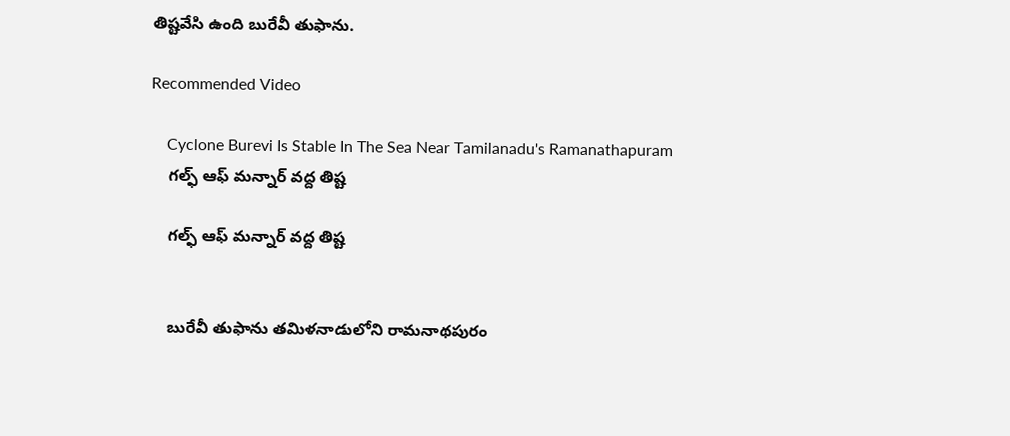తిష్టవేసి ఉంది బురేవీ తుఫాను.

Recommended Video

    Cyclone Burevi Is Stable In The Sea Near Tamilanadu's Ramanathapuram
    గల్ఫ్ ఆఫ్ మన్నార్ వద్ద తిష్ట

    గల్ఫ్ ఆఫ్ మన్నార్ వద్ద తిష్ట


    బురేవీ తుఫాను తమిళనాడులోని రామనాథపురం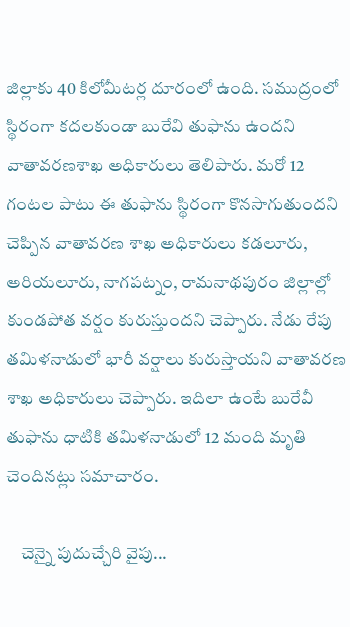జిల్లాకు 40 కిలోమీటర్ల దూరంలో ఉంది. సముద్రంలో స్థిరంగా కదలకుండా బురేవి తుఫాను ఉందని వాతావరణశాఖ అధికారులు తెలిపారు. మరో 12 గంటల పాటు ఈ తుఫాను స్థిరంగా కొనసాగుతుందని చెప్పిన వాతావరణ శాఖ అధికారులు కడలూరు, అరియలూరు, నాగపట్నం, రామనాథపురం జిల్లాల్లో కుండపోత వర్షం కురుస్తుందని చెప్పారు. నేడు రేపు తమిళనాడులో భారీ వర్షాలు కురుస్తాయని వాతావరణ శాఖ అధికారులు చెప్పారు. ఇదిలా ఉంటే బురేవీ తుఫాను ధాటికి తమిళనాడులో 12 మంది మృతి చెందినట్లు సమాచారం.

    చెన్నై పుదుచ్చేరి వైపు...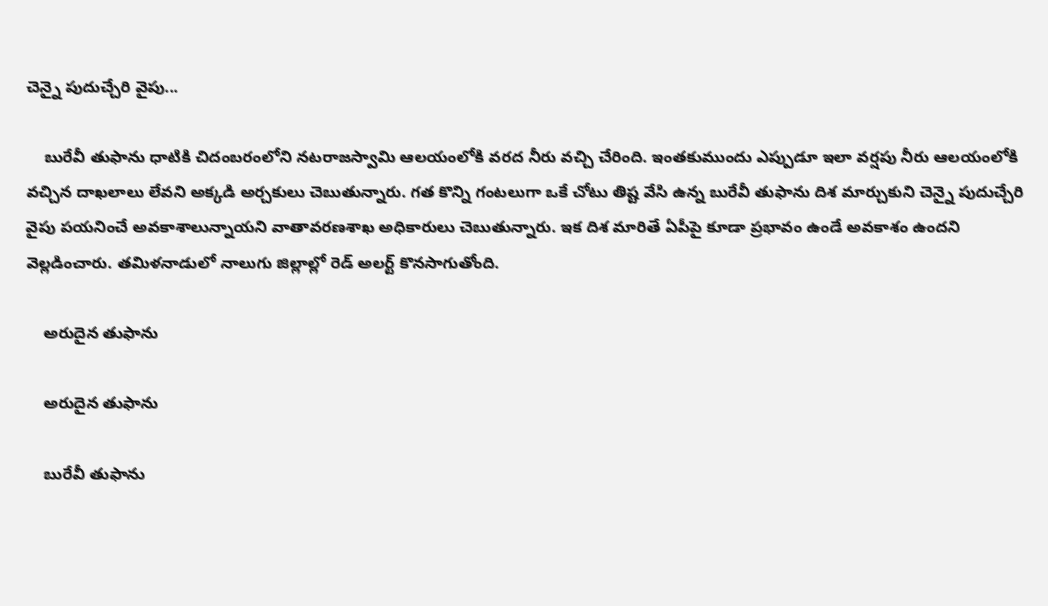చెన్నై పుదుచ్చేరి వైపు...

    బురేవీ తుఫాను ధాటికి చిదంబరంలోని నటరాజస్వామి ఆలయంలోకి వరద నీరు వచ్చి చేరింది. ఇంతకుముందు ఎప్పుడూ ఇలా వర్షపు నీరు ఆలయంలోకి వచ్చిన దాఖలాలు లేవని అక్కడి అర్చకులు చెబుతున్నారు. గత కొన్ని గంటలుగా ఒకే చోటు తిష్ట వేసి ఉన్న బురేవీ తుఫాను దిశ మార్చుకుని చెన్నై పుదుచ్చేరి వైపు పయనించే అవకాశాలున్నాయని వాతావరణశాఖ అధికారులు చెబుతున్నారు. ఇక దిశ మారితే ఏపీపై కూడా ప్రభావం ఉండే అవకాశం ఉందని వెల్లడించారు. తమిళనాడులో నాలుగు జిల్లాల్లో రెడ్ అలర్ట్ కొనసాగుతోంది.

    అరుదైన తుఫాను

    అరుదైన తుఫాను

    బురేవీ తుఫాను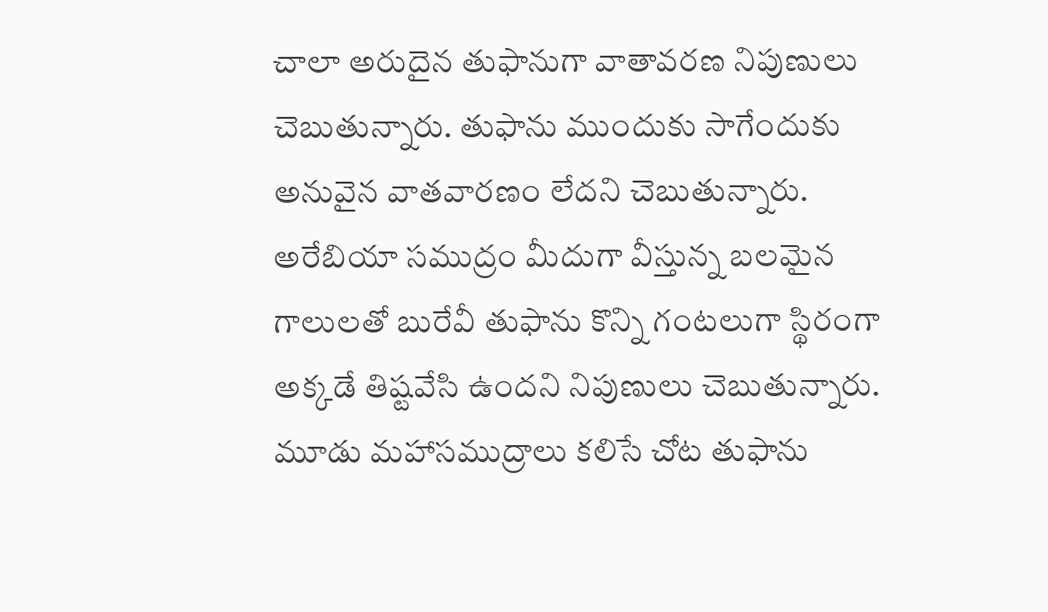చాలా అరుదైన తుఫానుగా వాతావరణ నిపుణులు చెబుతున్నారు. తుఫాను ముందుకు సాగేందుకు అనువైన వాతవారణం లేదని చెబుతున్నారు. అరేబియా సముద్రం మీదుగా వీస్తున్న బలమైన గాలులతో బురేవీ తుఫాను కొన్ని గంటలుగా స్థిరంగా అక్కడే తిష్టవేసి ఉందని నిపుణులు చెబుతున్నారు. మూడు మహాసముద్రాలు కలిసే చోట తుఫాను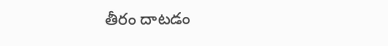తీరం దాటడం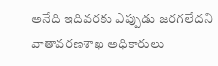అనేది ఇదివరకు ఎప్పుడు జరగలేదని వాతావరణశాఖ అధికారులు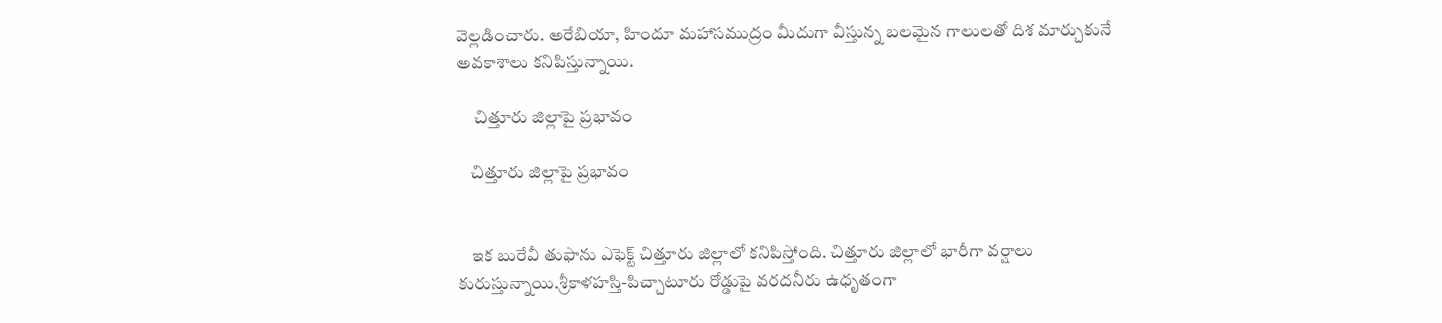వెల్లడించారు. అరేబియా, హిందూ మహాసముద్రం మీదుగా వీస్తున్న బలమైన గాలులతో దిశ మార్చుకునే అవకాశాలు కనిపిస్తున్నాయి.

     చిత్తూరు జిల్లాపై ప్రభావం

    చిత్తూరు జిల్లాపై ప్రభావం


    ఇక బురేవీ తుఫాను ఎఫెక్ట్ చిత్తూరు జిల్లాలో కనిపిస్తోంది. చిత్తూరు జిల్లాలో భారీగా వర్షాలు కురుస్తున్నాయి.శ్రీకాళహస్తి-పిచ్చాటూరు రోడ్డుపై వరదనీరు ఉధృతంగా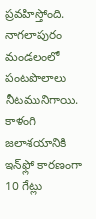ప్రవహిస్తోంది. నాగలాపురం మండలంలో పంటపొలాలు నీటమునిగాయి. కాళంగి జలాశయానికి ఇన్‌ఫ్లో కారణంగా 10 గేట్లు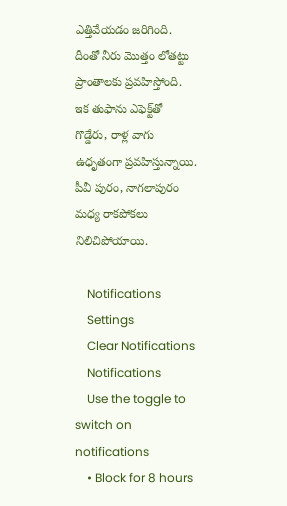ఎత్తివేయడం జరిగింది. దీంతో నీరు మొత్తం లోతట్టు ప్రాంతాలకు ప్రవహిస్తోంది. ఇక తుఫాను ఎఫెక్ట్‌తో గొడ్డేరు, రాళ్ల వాగు ఉధృతంగా ప్రవహిస్తున్నాయి. పీవీ పురం, నాగలాపురం మధ్య రాకపోకలు నిలిచిపోయాయి.

    Notifications
    Settings
    Clear Notifications
    Notifications
    Use the toggle to switch on notifications
    • Block for 8 hours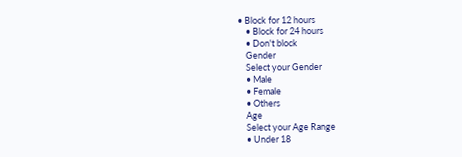• Block for 12 hours
    • Block for 24 hours
    • Don't block
    Gender
    Select your Gender
    • Male
    • Female
    • Others
    Age
    Select your Age Range
    • Under 18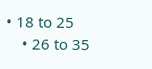• 18 to 25
    • 26 to 35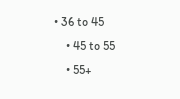• 36 to 45
    • 45 to 55
    • 55+